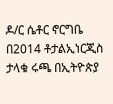ዶ/ር ሴቶር ኖርግቤ በ2014 ቶታልኢነርጂስ ታላቁ ሩጫ በኢትዮጵያ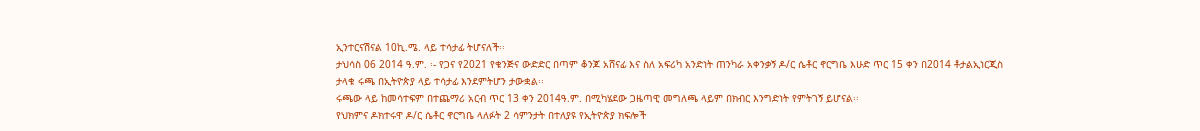ኢንተርናሽናል 10ኪ.ሜ. ላይ ተሳታፊ ትሆናለች፡፡
ታህሳስ 06 2014 ዓ.ም. ፡- የጋና የ2021 የቁንጅና ውድድር በጣም ቆንጆ አሸናፊ እና ስለ አፍሪካ አንድነት ጠንካራ አቀንቃኝ ዶ/ር ሴቶር ኖርግቤ እሁድ ጥር 15 ቀን በ2014 ቶታልኢነርጂስ ታላቁ ሩጫ በኢትዮጵያ ላይ ተሳታፊ እንደምትሆን ታውቋል፡፡
ሩጫው ላይ ከመሳተፍም በተጨማሪ አርብ ጥር 13 ቀን 2014ዓ.ም. በሚካሄደው ጋዜጣዊ መግለጫ ላይም በክብር እንግድነት የምትገኝ ይሆናል፡፡
የህክምና ዶክተሩዋ ዶ/ር ሴቶር ኖርግቤ ላለፉት 2 ሳምንታት በተለያዩ የኢትዮጵያ ክፍሎች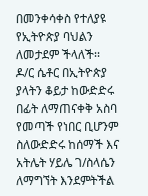በመንቀሳቀስ የተለያዩ የኢትዮጵያ ባህልን ለመታደም ችላለች፡፡
ዶ/ር ሴቶር በኢትዮጵያ ያላትን ቆይታ ከውድድሩ በፊት ለማጠናቀቅ አስባ የመጣች የነበር ቢሆንም ስለውድድሩ ከሰማች እና አትሌት ሃይሌ ገ/ስላሴን ለማግኘት እንደምትችል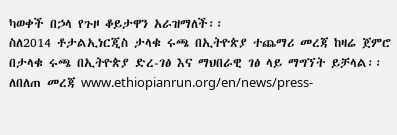ካወቀች በኃላ የጉዞ ቆይታዋን አራዝማለች፡፡
ስለ2014 ቶታልኢነርጂስ ታላቁ ሩጫ በኢትዮጵያ ተጨማሪ መረጃ ከዛሬ ጀምሮ በታላቁ ሩጫ በኢትዮጵያ ድረ-ገፅ እና ማህበራዊ ገፅ ላይ ማግኘት ይቻላል፡፡
ለበለጠ መረጃ www.ethiopianrun.org/en/news/press-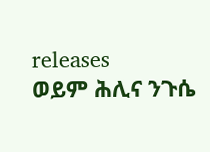releases
ወይም ሕሊና ንጉሴ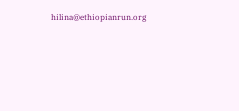hilina@ethiopianrun.org